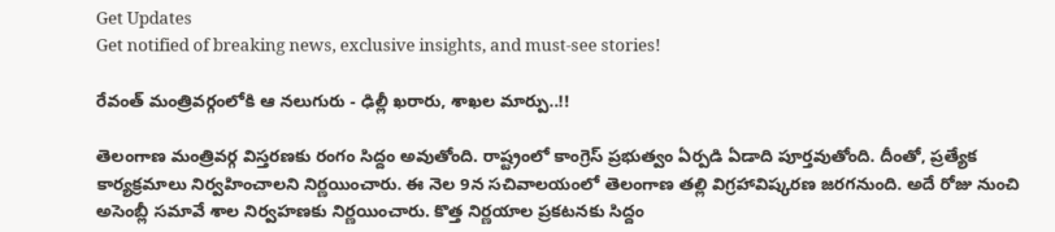Get Updates
Get notified of breaking news, exclusive insights, and must-see stories!

రేవంత్ మంత్రివర్గంలోకి ఆ నలుగురు - ఢిల్లీ ఖరారు, శాఖల మార్పు..!!

తెలంగాణ మంత్రివర్గ విస్తరణకు రంగం సిద్దం అవుతోంది. రాష్ట్రంలో కాంగ్రెస్ ప్రభుత్వం ఏర్పడి ఏడాది పూర్తవుతోంది. దీంతో, ప్రత్యేక కార్యక్రమాలు నిర్వహించాలని నిర్ణయించారు. ఈ నెల 9న సచివాలయంలో తెలంగాణ తల్లి విగ్రహావిష్కరణ జరగనుంది. అదే రోజు నుంచి అసెంబ్లీ సమావే శాల నిర్వహణకు నిర్ణయించారు. కొత్త నిర్ణయాల ప్రకటనకు సిద్దం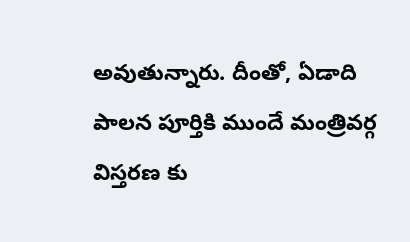అవుతున్నారు. దీంతో, ఏడాది పాలన పూర్తికి ముందే మంత్రివర్గ విస్తరణ కు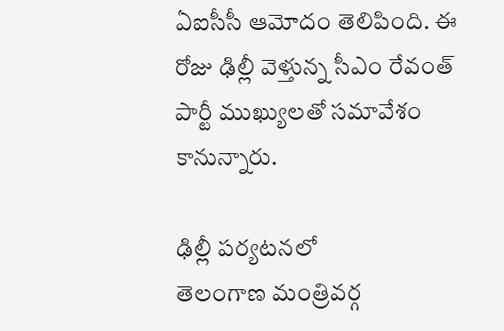ఏఐసీసీ ఆమోదం తెలిపింది. ఈ రోజు ఢిల్లీ వెళ్తున్న సీఎం రేవంత్ పార్టీ ముఖ్యులతో సమావేశం కానున్నారు.

ఢిల్లీ పర్యటనలో
తెలంగాణ మంత్రివర్గ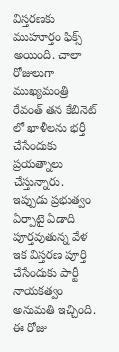విస్తరణకు ముహూర్తం ఫిక్స్ అయింది. చాలా రోజులుగా ముఖ్యమంత్రి రేవంత్ తన కేబినెట్ లో ఖాళీలను భర్తీ చేసేందుకు ప్రయత్నాలు చేస్తున్నారు. ఇప్పుడు ప్రభుత్వం ఏర్పాటై ఏడాది పూర్తవుతున్న వేళ ఇక విస్తరణ పూర్తి చేసేందుకు పార్టీ నాయకత్వం అనుమతి ఇచ్చింది. ఈ రోజు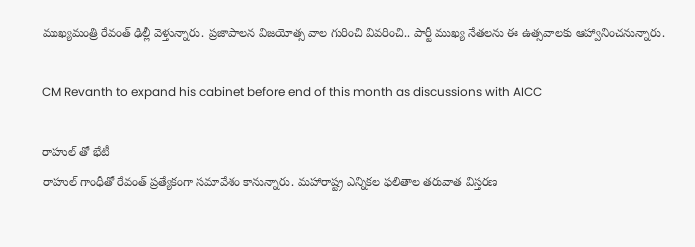ముఖ్యమంత్రి రేవంత్ ఢిల్లీ వెళ్తున్నారు. ప్రజాపాలన విజయోత్స వాల గురించి వివరించి.. పార్టీ ముఖ్య నేతలను ఈ ఉత్సవాలకు ఆహ్వానించనున్నారు.

CM Revanth to expand his cabinet before end of this month as discussions with AICC

రాహుల్ తో భేటీ
రాహుల్ గాంధీతో రేవంత్ ప్రత్యేకంగా సమావేశం కానున్నారు. మహారాష్ట్ర ఎన్నికల ఫలితాల తరువాత విస్తరణ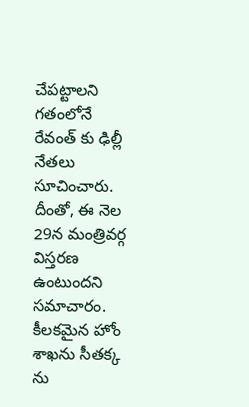చేపట్టాలని గతంలోనే రేవంత్ కు ఢిల్లీ నేతలు సూచించారు. దీంతో, ఈ నెల 29న మంత్రివర్గ విస్తరణ ఉంటుందని సమాచారం. కీలకమైన హోం శాఖను సీతక్క ను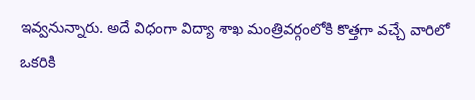ఇవ్వనున్నారు. అదే విధంగా విద్యా శాఖ మంత్రివర్గంలోకి కొత్తగా వచ్చే వారిలో ఒకరికి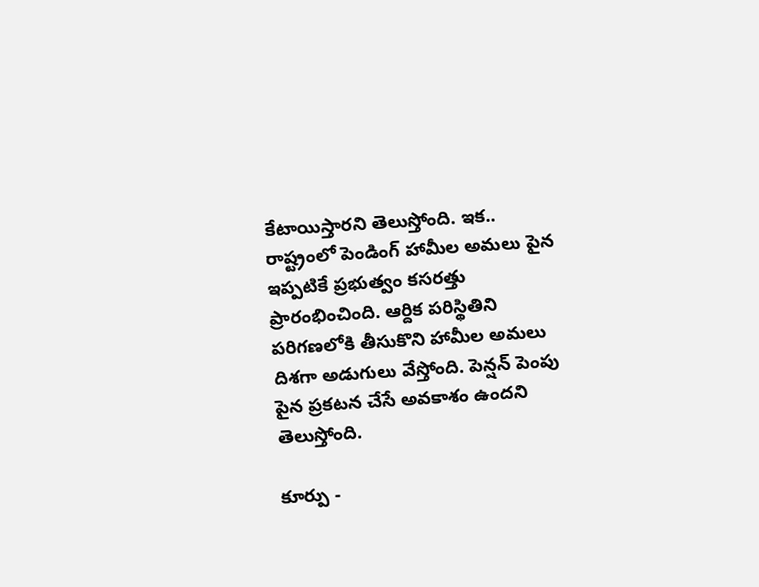కేటాయిస్తారని తెలుస్తోంది. ఇక.. రాష్ట్రంలో పెండింగ్ హామీల అమలు పైన ఇప్పటికే ప్రభుత్వం కసరత్తు ప్రారంభించింది. ఆర్దిక పరిస్థితిని పరిగణలోకి తీసుకొని హామీల అమలు దిశగా అడుగులు వేస్తోంది. పెన్షన్ పెంపు పైన ప్రకటన చేసే అవకాశం ఉందని తెలుస్తోంది.

కూర్పు -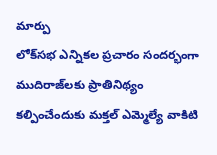మార్పు
లోక్‌సభ ఎన్నికల ప్రచారం సందర్భంగా ముదిరాజ్‌లకు ప్రాతినిథ్యం కల్పించేందుకు మక్తల్ ఎమ్మెల్యే వాకిటి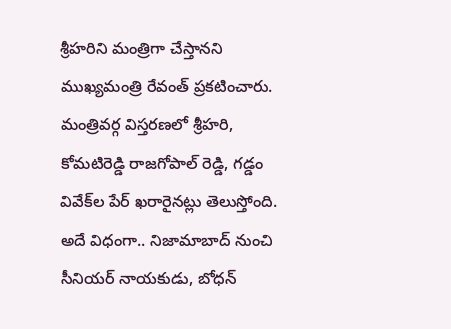శ్రీహరిని మంత్రిగా చేస్తానని ముఖ్యమంత్రి రేవంత్ ప్రకటించారు. మంత్రివర్గ విస్తరణలో శ్రీహరి, కోమటిరెడ్డి రాజగోపాల్ రెడ్డి, గడ్డం వివేక్‌ల పేర్ ఖరారైనట్లు తెలుస్తోంది. అదే విధంగా.. నిజామాబాద్‌ నుంచి సీనియర్‌ నాయకుడు, బోధన్‌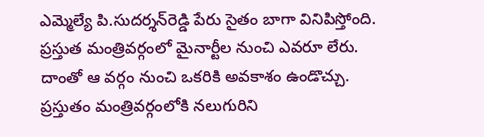ఎమ్మెల్యే పి.సుదర్శన్‌రెడ్డి పేరు సైతం బాగా వినిపిస్తోంది. ప్రస్తుత మంత్రివర్గంలో మైనార్టీల నుంచి ఎవరూ లేరు. దాంతో ఆ వర్గం నుంచి ఒకరికి అవకాశం ఉండొచ్చు. ప్రస్తుతం మంత్రివర్గంలోకి నలుగురిని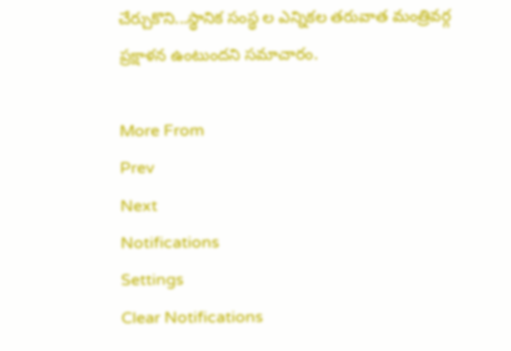చేర్చుకొని...స్థానిక సంస్థ ల ఎన్నికల తరువాత మంత్రివర్గ ప్రక్షాళన ఉంటుందని సమాచారం.

More From
Prev
Next
Notifications
Settings
Clear Notifications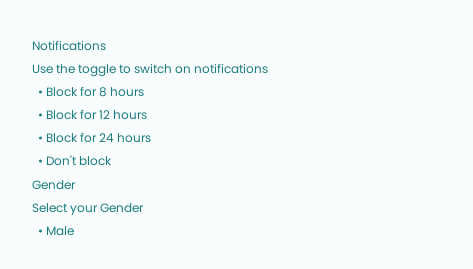Notifications
Use the toggle to switch on notifications
  • Block for 8 hours
  • Block for 12 hours
  • Block for 24 hours
  • Don't block
Gender
Select your Gender
  • Male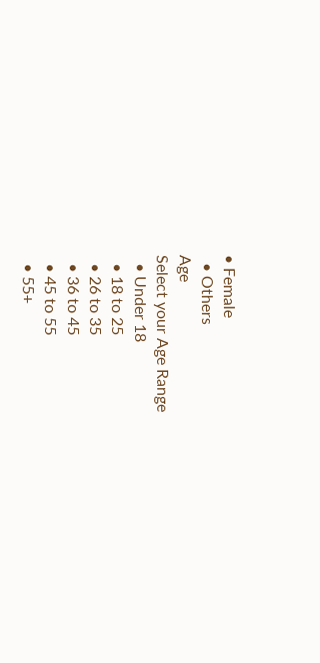• Female
  • Others
Age
Select your Age Range
  • Under 18
  • 18 to 25
  • 26 to 35
  • 36 to 45
  • 45 to 55
  • 55+